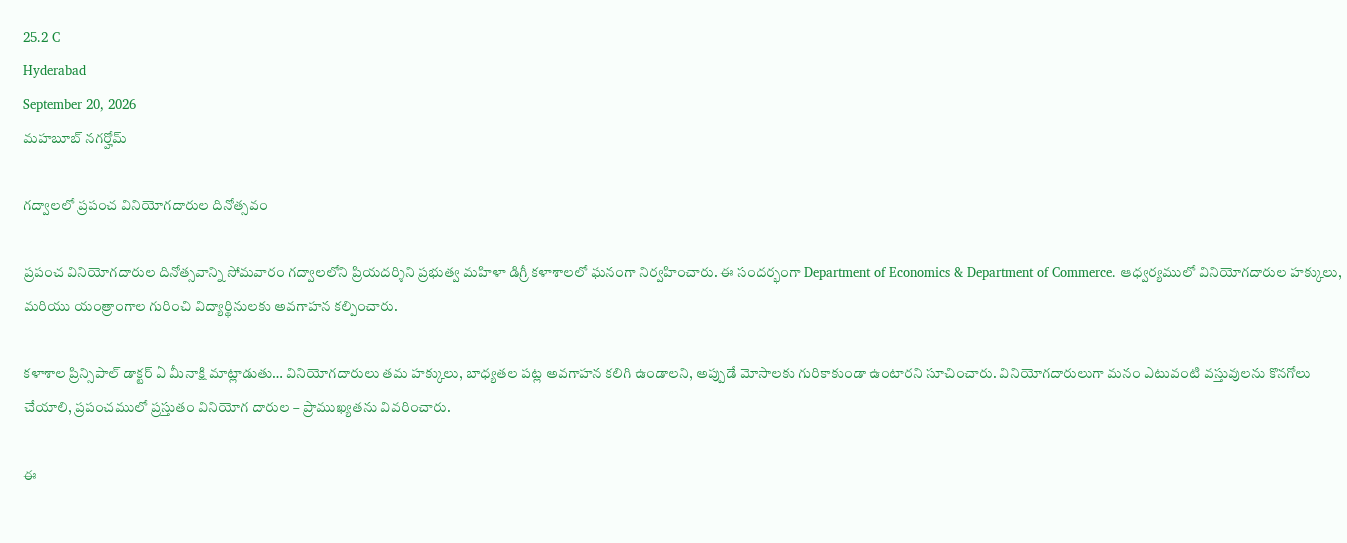25.2 C
Hyderabad
September 20, 2026
మహబూబ్ నగర్హోమ్

గద్వాలలో ప్రపంచ వినియోగదారుల దినోత్సవం

ప్రపంచ వినియోగదారుల దినోత్సవాన్ని సోమవారం గద్వాలలోని ప్రియదర్శిని ప్రభుత్వ మహిళా డిగ్రీ కళాశాలలో ఘనంగా నిర్వహించారు. ఈ సందర్భంగా Department of Economics & Department of Commerce. ఆధ్వర్యములో వినియోగదారుల హక్కులు, మరియు యంత్రాంగాల గురించి విద్యార్థినులకు అవగాహన కల్పించారు.

కళాశాల ప్రిన్సిపాల్ డాక్టర్ ఏ మీనాక్షి మాట్లాడుతు… వినియోగదారులు తమ హక్కులు, బాధ్యతల పట్ల అవగాహన కలిగి ఉండాలని, అప్పుడే మోసాలకు గురికాకుండా ఉంటారని సూచించారు. వినియోగదారులుగా మనం ఎటువంటి వస్తువులను కొనగోలు చేయాలి, ప్రపంచములో ప్రస్తుతం వినియోగ దారుల – ప్రాముఖ్యతను వివరించారు.

ఈ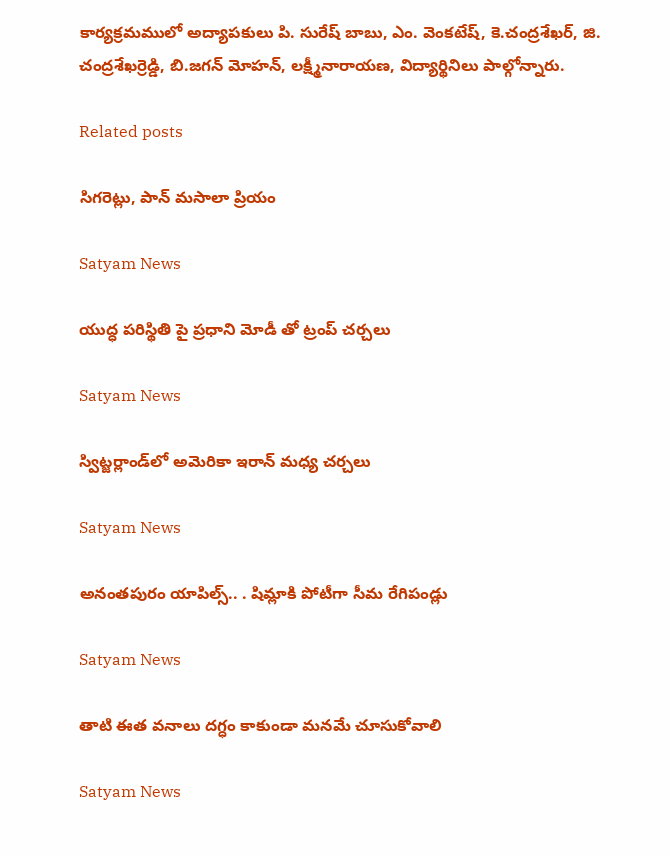కార్యక్రమములో అద్యాపకులు పి. సురేష్ బాబు, ఎం. వెంకటేష్, కె.చంద్రశేఖర్, జి. చంద్రశేఖర్రెడ్డి, బి.జగన్ మోహన్, లక్ష్మీనారాయణ, విద్యార్థినిలు పాల్గోన్నారు.

Related posts

సిగరెట్లు, పాన్ మసాలా ప్రియం

Satyam News

యుద్ధ పరిస్థితి పై ప్రధాని మోడీ తో ట్రంప్ చర్చలు

Satyam News

స్విట్జర్లాండ్‌లో అమెరికా ఇరాన్ మధ్య చర్చలు

Satyam News

అనంతపురం యాపిల్స్‌.. . షిమ్లాకి పోటీగా సీమ రేగిపండ్లు

Satyam News

తాటి ఈత వనాలు దగ్ధం కాకుండా మనమే చూసుకోవాలి

Satyam News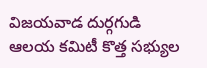విజయవాడ దుర్గగుడి ఆలయ కమిటీ కొత్త సభ్యుల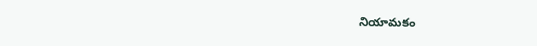నియామకం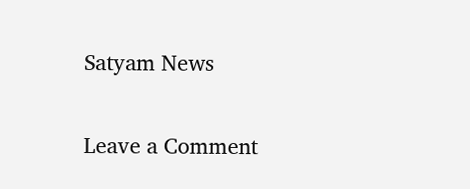Satyam News

Leave a Comment